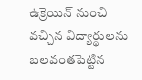ఉక్రెయిన్ నుంచి వచ్చిన విద్యార్థులను బలవంతపెట్టిన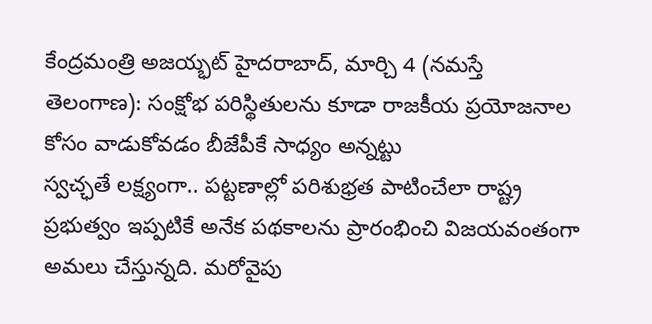కేంద్రమంత్రి అజయ్భట్ హైదరాబాద్, మార్చి 4 (నమస్తే తెలంగాణ): సంక్షోభ పరిస్థితులను కూడా రాజకీయ ప్రయోజనాల కోసం వాడుకోవడం బీజేపీకే సాధ్యం అన్నట్టు
స్వచ్ఛతే లక్ష్యంగా.. పట్టణాల్లో పరిశుభ్రత పాటించేలా రాష్ట్ర ప్రభుత్వం ఇప్పటికే అనేక పథకాలను ప్రారంభించి విజయవంతంగా అమలు చేస్తున్నది. మరోవైపు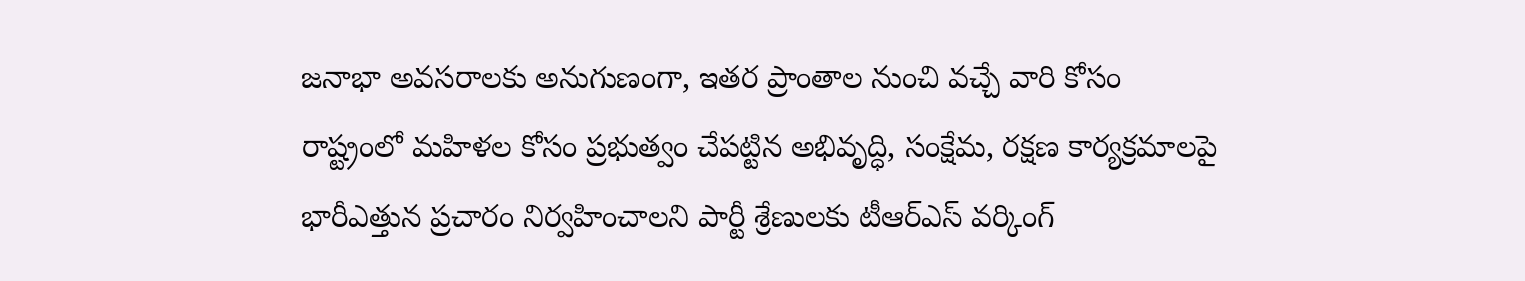జనాభా అవసరాలకు అనుగుణంగా, ఇతర ప్రాంతాల నుంచి వచ్చే వారి కోసం
రాష్ట్రంలో మహిళల కోసం ప్రభుత్వం చేపట్టిన అభివృద్ధి, సంక్షేమ, రక్షణ కార్యక్రమాలపై భారీఎత్తున ప్రచారం నిర్వహించాలని పార్టీ శ్రేణులకు టీఆర్ఎస్ వర్కింగ్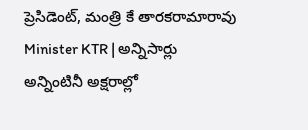ప్రెసిడెంట్, మంత్రి కే తారకరామారావు
Minister KTR | అన్నిసార్లు అన్నింటినీ అక్షరాల్లో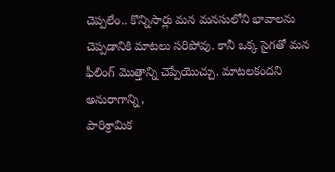చెప్పలేం.. కొన్నిసార్లు మన మనసులోని భావాలను చెప్పడానికి మాటలు సరిపోవు. కానీ ఒక్క సైగతో మన ఫీలింగ్ మొత్తాన్ని చెప్పేయొచ్చు. మాటలకందని అనురాగాన్ని,
పారిశ్రామిక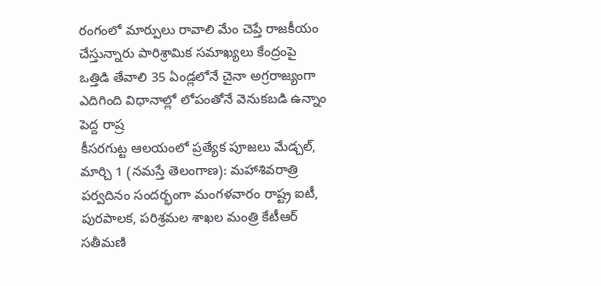రంగంలో మార్పులు రావాలి మేం చెప్తే రాజకీయం చేస్తున్నారు పారిశ్రామిక సమాఖ్యలు కేంద్రంపై ఒత్తిడి తేవాలి 35 ఏండ్లలోనే చైనా అగ్రరాజ్యంగా ఎదిగింది విధానాల్లో లోపంతోనే వెనుకబడి ఉన్నాం పెద్ద రాష్ర
కీసరగుట్ట ఆలయంలో ప్రత్యేక పూజలు మేడ్చల్, మార్చి 1 (నమస్తే తెలంగాణ): మహాశివరాత్రి పర్వదినం సందర్భంగా మంగళవారం రాష్ట్ర ఐటీ, పురపాలక, పరిశ్రమల శాఖల మంత్రి కేటీఆర్ సతీమణి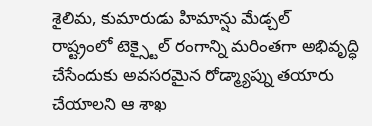శైలిమ, కుమారుడు హిమాన్షు మేడ్చల్
రాష్ట్రంలో టెక్స్టైల్ రంగాన్ని మరింతగా అభివృద్ధి చేసేందుకు అవసరమైన రోడ్మ్యాప్ను తయారు చేయాలని ఆ శాఖ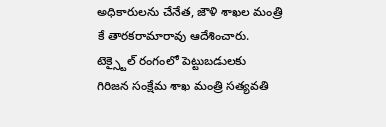అధికారులను చేనేత, జౌళి శాఖల మంత్రి కే తారకరామారావు ఆదేశించారు. టెక్స్టైల్ రంగంలో పెట్టుబడులకు
గిరిజన సంక్షేమ శాఖ మంత్రి సత్యవతి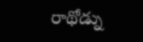రాథోడ్ను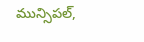మున్సిపల్,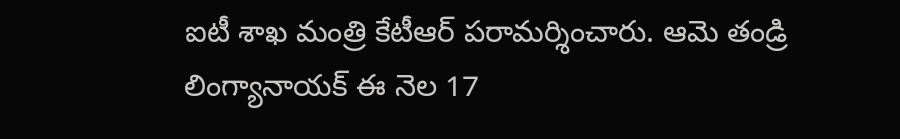ఐటీ శాఖ మంత్రి కేటీఆర్ పరామర్శించారు. ఆమె తండ్రి లింగ్యానాయక్ ఈ నెల 17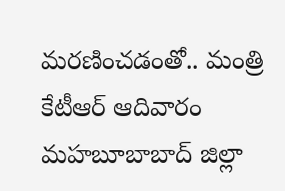మరణించడంతో.. మంత్రి కేటీఆర్ ఆదివారం మహబూబాబాద్ జిల్లా